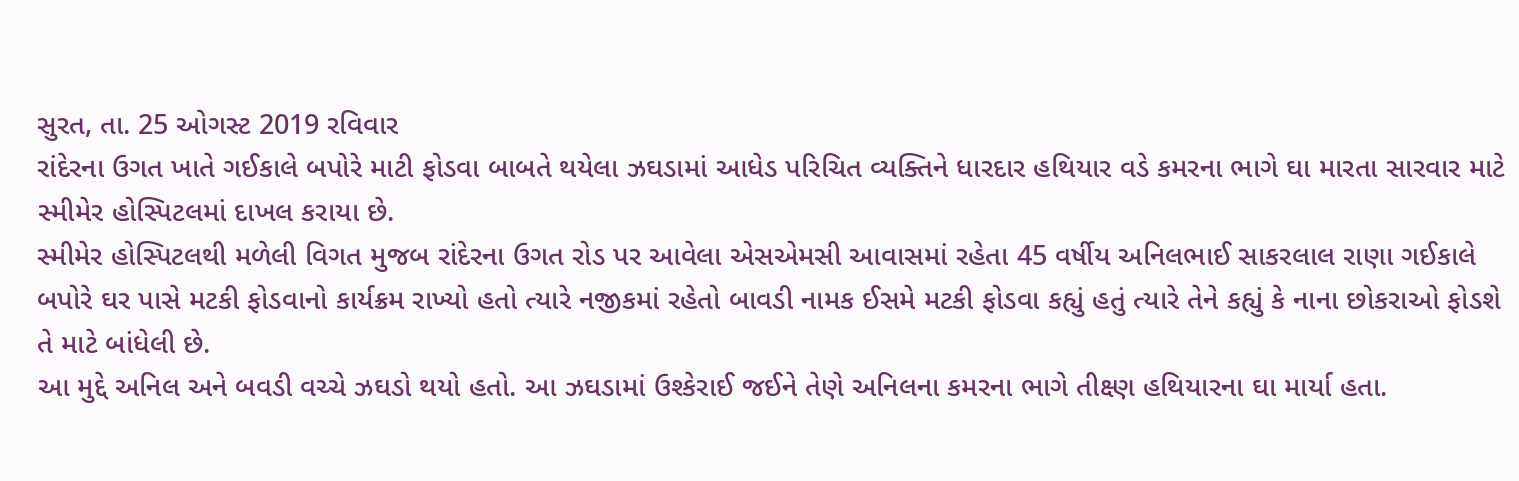સુરત, તા. 25 ઓગસ્ટ 2019 રવિવાર
રાંદેરના ઉગત ખાતે ગઈકાલે બપોરે માટી ફોડવા બાબતે થયેલા ઝઘડામાં આધેડ પરિચિત વ્યક્તિને ધારદાર હથિયાર વડે કમરના ભાગે ઘા મારતા સારવાર માટે સ્મીમેર હોસ્પિટલમાં દાખલ કરાયા છે.
સ્મીમેર હોસ્પિટલથી મળેલી વિગત મુજબ રાંદેરના ઉગત રોડ પર આવેલા એસએમસી આવાસમાં રહેતા 45 વર્ષીય અનિલભાઈ સાકરલાલ રાણા ગઈકાલે બપોરે ઘર પાસે મટકી ફોડવાનો કાર્યક્રમ રાખ્યો હતો ત્યારે નજીકમાં રહેતો બાવડી નામક ઈસમે મટકી ફોડવા કહ્યું હતું ત્યારે તેને કહ્યું કે નાના છોકરાઓ ફોડશે તે માટે બાંધેલી છે.
આ મુદ્દે અનિલ અને બવડી વચ્ચે ઝઘડો થયો હતો. આ ઝઘડામાં ઉશ્કેરાઈ જઈને તેણે અનિલના કમરના ભાગે તીક્ષ્ણ હથિયારના ઘા માર્યા હતા.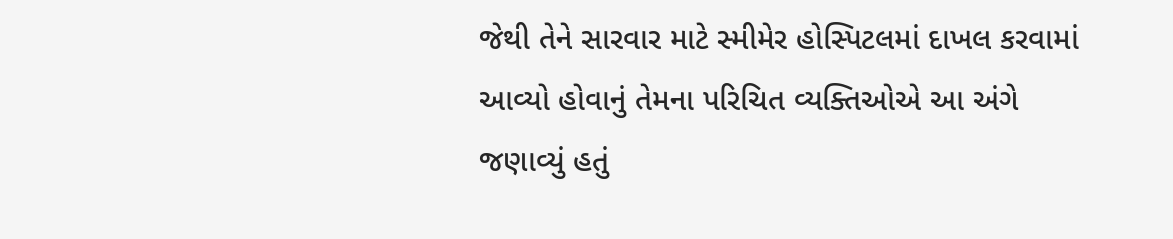જેથી તેને સારવાર માટે સ્મીમેર હોસ્પિટલમાં દાખલ કરવામાં આવ્યો હોવાનું તેમના પરિચિત વ્યક્તિઓએ આ અંગે જણાવ્યું હતું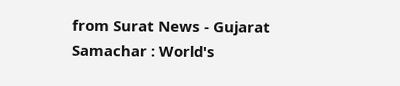from Surat News - Gujarat Samachar : World's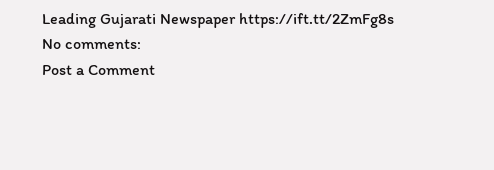Leading Gujarati Newspaper https://ift.tt/2ZmFg8s
No comments:
Post a Comment